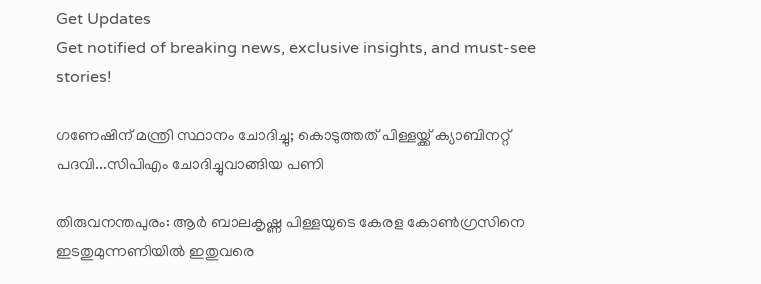Get Updates
Get notified of breaking news, exclusive insights, and must-see stories!

ഗണേഷിന് മന്ത്രി സ്ഥാനം ചോദിച്ചു; കൊടുത്തത് പിള്ളയ്ക്ക് ക്യാബിനറ്റ് പദവി...സിപിഎം ചോദിച്ചുവാങ്ങിയ പണി

തിരുവനന്തപുരം: ആര്‍ ബാലകൃഷ്ണ പിള്ളയുടെ കേരള കോണ്‍ഗ്രസിനെ ഇടതുമുന്നണിയില്‍ ഇതുവരെ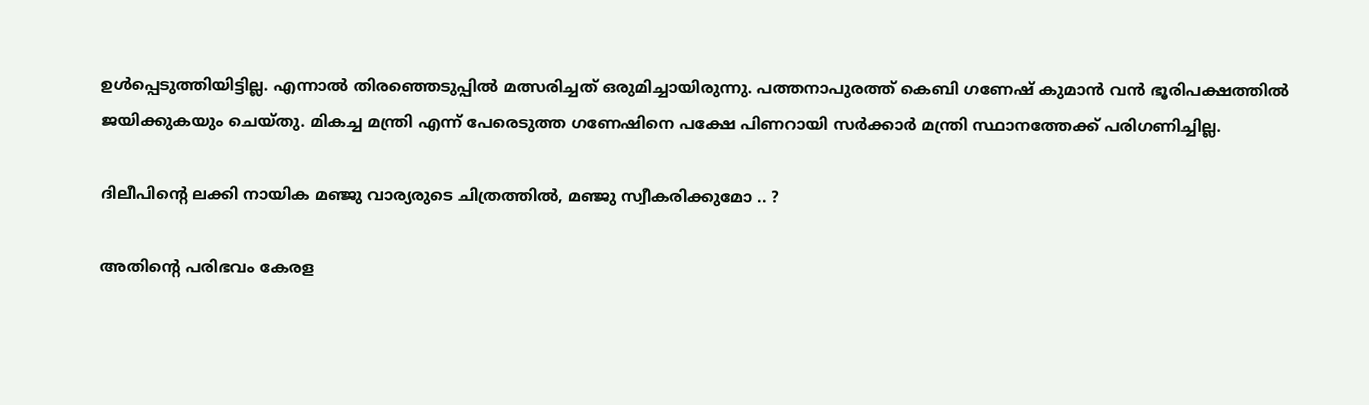ഉള്‍പ്പെടുത്തിയിട്ടില്ല. എന്നാല്‍ തിരഞ്ഞെടുപ്പില്‍ മത്സരിച്ചത് ഒരുമിച്ചായിരുന്നു. പത്തനാപുരത്ത് കെബി ഗണേഷ് കുമാന്‍ വന്‍ ഭൂരിപക്ഷത്തില്‍ ജയിക്കുകയും ചെയ്തു. മികച്ച മന്ത്രി എന്ന് പേരെടുത്ത ഗണേഷിനെ പക്ഷേ പിണറായി സര്‍ക്കാര്‍ മന്ത്രി സ്ഥാനത്തേക്ക് പരിഗണിച്ചില്ല.

ദിലീപിന്റെ ലക്കി നായിക മഞ്ജു വാര്യരുടെ ചിത്രത്തില്‍, മഞ്ജു സ്വീകരിക്കുമോ .. ?

അതിന്റെ പരിഭവം കേരള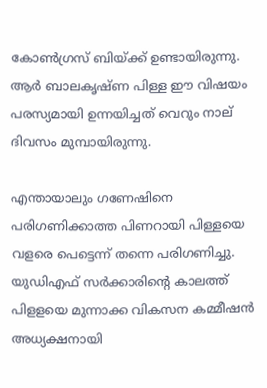കോണ്‍ഗ്രസ് ബിയ്ക്ക് ഉണ്ടായിരുന്നു. ആര്‍ ബാലകൃഷ്ണ പിള്ള ഈ വിഷയം പരസ്യമായി ഉന്നയിച്ചത് വെറും നാല് ദിവസം മുമ്പായിരുന്നു.

എന്തായാലും ഗണേഷിനെ പരിഗണിക്കാത്ത പിണറായി പിള്ളയെ വളരെ പെട്ടെന്ന് തന്നെ പരിഗണിച്ചു. യുഡിഎഫ് സര്‍ക്കാരിന്റെ കാലത്ത് പിളളയെ മുന്നാക്ക വികസന കമ്മീഷന്‍ അധ്യക്ഷനായി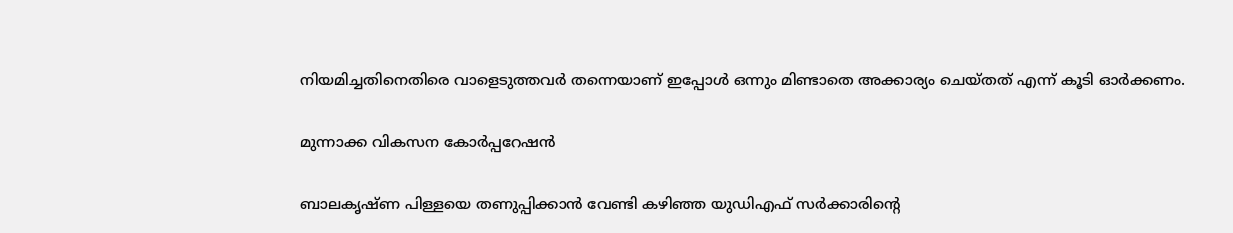നിയമിച്ചതിനെതിരെ വാളെടുത്തവര്‍ തന്നെയാണ് ഇപ്പോള്‍ ഒന്നും മിണ്ടാതെ അക്കാര്യം ചെയ്തത് എന്ന് കൂടി ഓര്‍ക്കണം.

മുന്നാക്ക വികസന കോര്‍പ്പറേഷന്‍

ബാലകൃഷ്ണ പിള്ളയെ തണുപ്പിക്കാന്‍ വേണ്ടി കഴിഞ്ഞ യുഡിഎഫ് സര്‍ക്കാരിന്റെ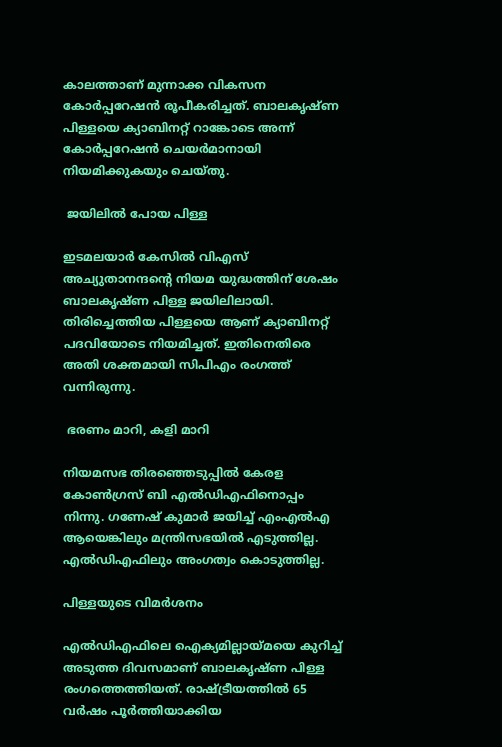കാലത്താണ് മുന്നാക്ക വികസന കോര്‍പ്പറേഷന്‍ രൂപീകരിച്ചത്. ബാലകൃഷ്ണ പിള്ളയെ ക്യാബിനറ്റ് റാങ്കോടെ അന്ന് കോര്‍പ്പറേഷന്‍ ചെയര്‍മാനായി നിയമിക്കുകയും ചെയ്തു.

 ജയിലില്‍ പോയ പിള്ള

ഇടമലയാര്‍ കേസില്‍ വിഎസ് അച്യുതാനന്ദന്റെ നിയമ യുദ്ധത്തിന് ശേഷം ബാലകൃഷ്ണ പിള്ള ജയിലിലായി. തിരിച്ചെത്തിയ പിള്ളയെ ആണ് ക്യാബിനറ്റ് പദവിയോടെ നിയമിച്ചത്. ഇതിനെതിരെ അതി ശക്തമായി സിപിഎം രംഗത്ത് വന്നിരുന്നു.

 ഭരണം മാറി, കളി മാറി

നിയമസഭ തിരഞ്ഞെടുപ്പില്‍ കേരള കോണ്‍ഗ്രസ് ബി എല്‍ഡിഎഫിനൊപ്പം നിന്നു. ഗണേഷ് കുമാര്‍ ജയിച്ച് എംഎല്‍എ ആയെങ്കിലും മന്ത്രിസഭയില്‍ എടുത്തില്ല. എല്‍ഡിഎഫിലും അംഗത്വം കൊടുത്തില്ല.

പിള്ളയുടെ വിമര്‍ശനം

എല്‍ഡിഎഫിലെ ഐക്യമില്ലായ്മയെ കുറിച്ച് അടുത്ത ദിവസമാണ് ബാലകൃഷ്ണ പിള്ള രംഗത്തെത്തിയത്. രാഷ്ട്രീയത്തില്‍ 65 വര്‍ഷം പൂര്‍ത്തിയാക്കിയ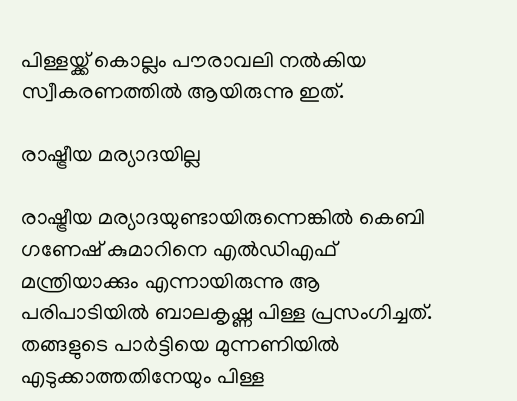പിള്ളയ്ക്ക് കൊല്ലം പൗരാവലി നല്‍കിയ സ്വീകരണത്തില്‍ ആയിരുന്നു ഇത്.

രാഷ്ട്രീയ മര്യാദയില്ല

രാഷ്ട്രീയ മര്യാദയുണ്ടായിരുന്നെങ്കില്‍ കെബി ഗണേഷ് കുമാറിനെ എല്‍ഡിഎഫ് മന്ത്രിയാക്കും എന്നായിരുന്നു ആ പരിപാടിയില്‍ ബാലകൃഷ്ണ പിള്ള പ്രസംഗിച്ചത്. തങ്ങളുടെ പാര്‍ട്ടിയെ മുന്നണിയില്‍ എടുക്കാത്തതിനേയും പിള്ള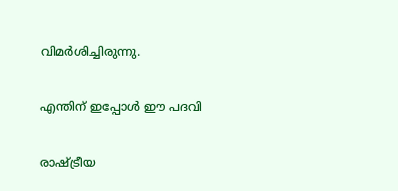വിമര്‍ശിച്ചിരുന്നു.

എന്തിന് ഇപ്പോള്‍ ഈ പദവി

രാഷ്ട്രീയ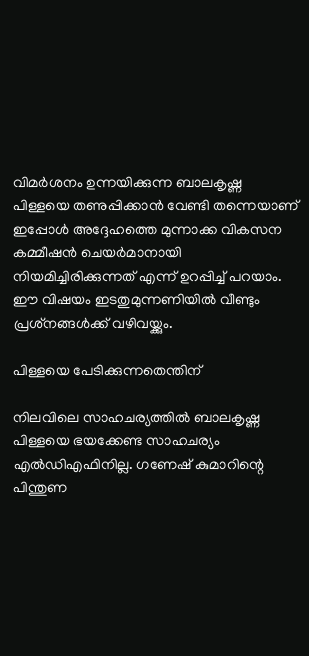വിമര്‍ശനം ഉന്നയിക്കുന്ന ബാലകൃഷ്ണ പിള്ളയെ തണുപ്പിക്കാന്‍ വേണ്ടി തന്നെയാണ് ഇപ്പോള്‍ അദ്ദേഹത്തെ മുന്നാക്ക വികസന കമ്മീഷന്‍ ചെയര്‍മാനായി നിയമിച്ചിരിക്കുന്നത് എന്ന് ഉറപ്പിച്ച് പറയാം. ഈ വിഷയം ഇടതുമുന്നണിയില്‍ വീണ്ടും പ്രശ്‌നങ്ങള്‍ക്ക് വഴിവയ്ക്കും.

പിള്ളയെ പേടിക്കുന്നതെന്തിന്

നിലവിലെ സാഹചര്യത്തില്‍ ബാലകൃഷ്ണ പിള്ളയെ ഭയക്കേണ്ട സാഹചര്യം എല്‍ഡിഎഫിനില്ല. ഗണേഷ് കുമാറിന്റെ പിന്തുണ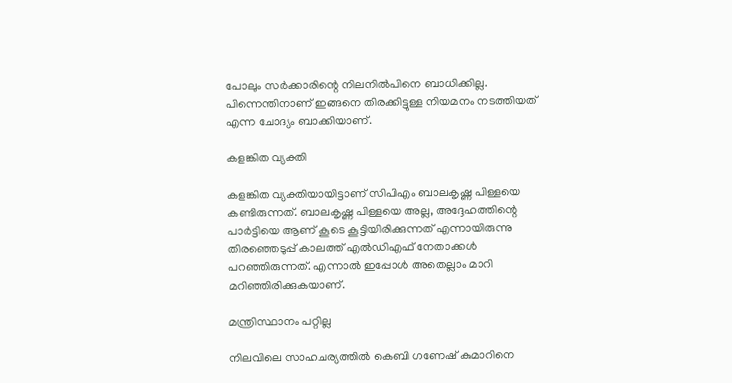പോലും സര്‍ക്കാരിന്റെ നിലനില്‍പിനെ ബാധിക്കില്ല. പിന്നെന്തിനാണ് ഇങ്ങനെ തിരക്കിട്ടുള്ള നിയമനം നടത്തിയത് എന്ന ചോദ്യം ബാക്കിയാണ്.

കളങ്കിത വ്യക്തി

കളങ്കിത വ്യക്തിയായിട്ടാണ് സിപിഎം ബാലകൃഷ്ണ പിള്ളയെ കണ്ടിരുന്നത്. ബാലകൃഷ്ണ പിള്ളയെ അല്ല, അദ്ദേഹത്തിന്റെ പാര്‍ട്ടിയെ ആണ് കൂടെ കൂട്ടിയിരിക്കുന്നത് എന്നായിരുന്നു തിരഞ്ഞെടുപ്പ് കാലത്ത് എല്‍ഡിഎഫ് നേതാക്കള്‍ പറഞ്ഞിരുന്നത്. എന്നാല്‍ ഇപ്പോള്‍ അതെല്ലാം മാറി മറിഞ്ഞിരിക്കുകയാണ്.

മന്ത്രിസ്ഥാനം പറ്റില്ല

നിലവിലെ സാഹചര്യത്തില്‍ കെബി ഗണേഷ് കുമാറിനെ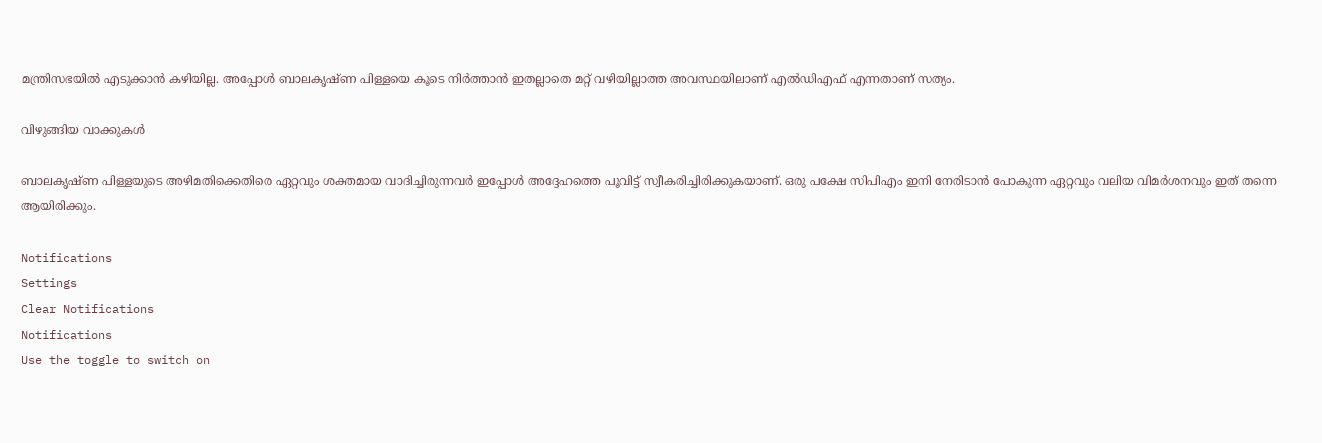മന്ത്രിസഭയില്‍ എടുക്കാന്‍ കഴിയില്ല. അപ്പോള്‍ ബാലകൃഷ്ണ പിള്ളയെ കൂടെ നിര്‍ത്താന്‍ ഇതല്ലാതെ മറ്റ് വഴിയില്ലാത്ത അവസ്ഥയിലാണ് എല്‍ഡിഎഫ് എന്നതാണ് സത്യം.

വിഴുങ്ങിയ വാക്കുകള്‍

ബാലകൃഷ്ണ പിള്ളയുടെ അഴിമതിക്കെതിരെ ഏറ്റവും ശക്തമായ വാദിച്ചിരുന്നവര്‍ ഇപ്പോള്‍ അദ്ദേഹത്തെ പൂവിട്ട് സ്വീകരിച്ചിരിക്കുകയാണ്. ഒരു പക്ഷേ സിപിഎം ഇനി നേരിടാന്‍ പോകുന്ന ഏറ്റവും വലിയ വിമര്‍ശനവും ഇത് തന്നെ ആയിരിക്കും.

Notifications
Settings
Clear Notifications
Notifications
Use the toggle to switch on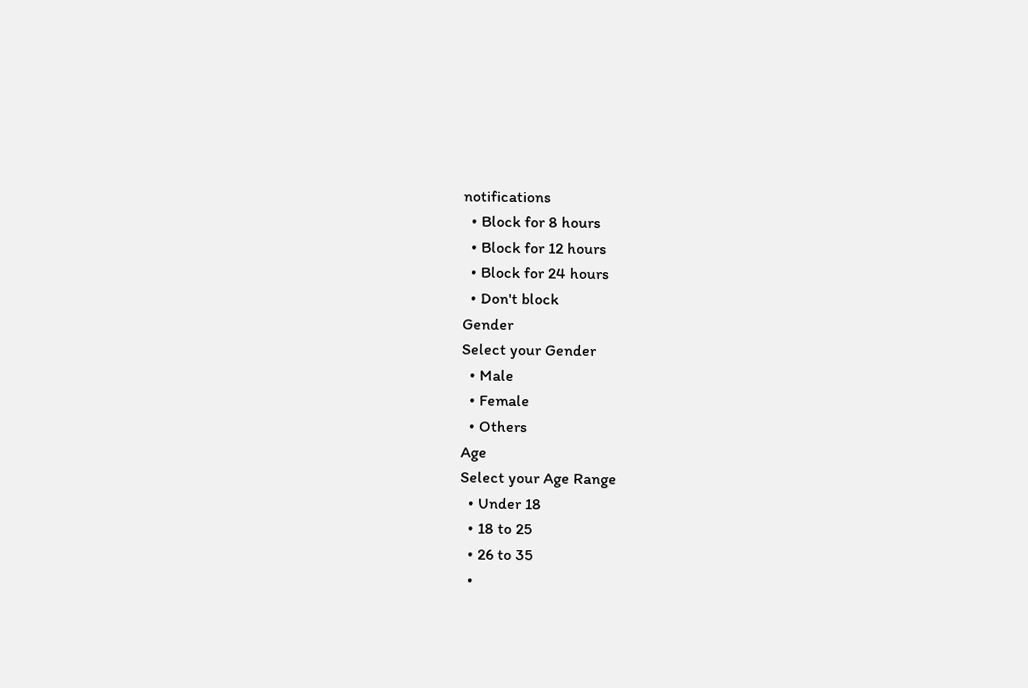notifications
  • Block for 8 hours
  • Block for 12 hours
  • Block for 24 hours
  • Don't block
Gender
Select your Gender
  • Male
  • Female
  • Others
Age
Select your Age Range
  • Under 18
  • 18 to 25
  • 26 to 35
  •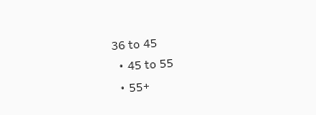36 to 45
  • 45 to 55
  • 55+